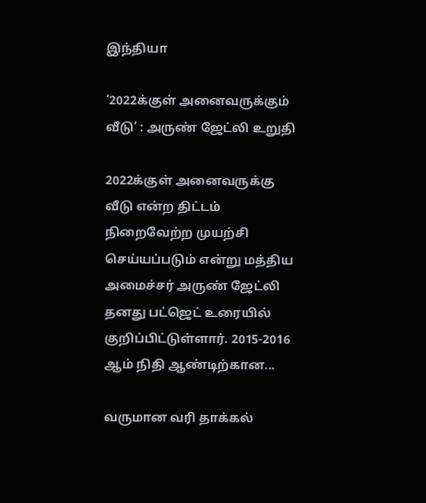இந்தியா

‘2022க்குள் அனைவருக்கும் வீடு’ : அருண் ஜேட்லி உறுதி

2022க்குள் அனைவருக்கு வீடு என்ற திட்டம் நிறைவேற்ற முயற்சி செய்யப்படும் என்று மத்திய அமைச்சர் அருண் ஜேட்லி தனது பட்ஜெட் உரையில் குறிப்பிட்டுள்ளார். 2015-2016 ஆம் நிதி ஆண்டிற்கான...

வருமான வரி தாக்கல்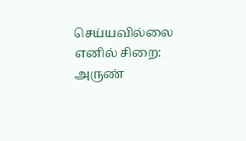செய்யவில்லை எனில் சிறை: அருண்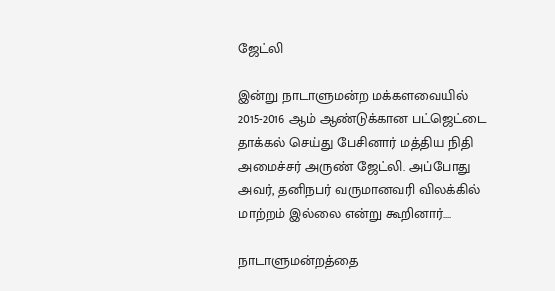ஜேட்லி

இன்று நாடாளுமன்ற மக்களவையில் 2015-2016 ஆம் ஆண்டுக்கான பட்ஜெட்டை தாக்கல் செய்து பேசினார் மத்திய நிதி அமைச்சர் அருண் ஜேட்லி. அப்போது அவர், தனிநபர் வருமானவரி விலக்கில் மாற்றம் இல்லை என்று கூறினார்....

நாடாளுமன்றத்தை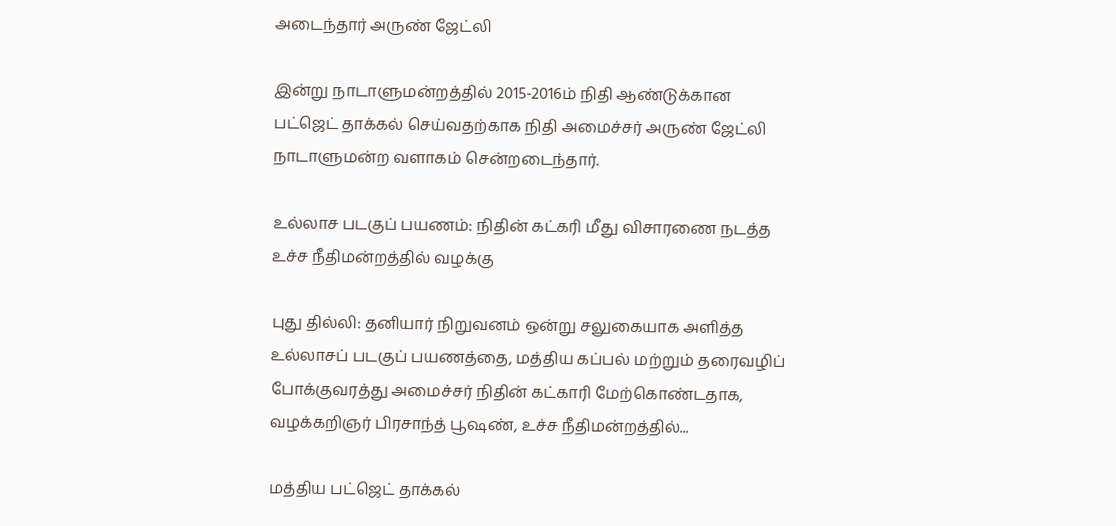அடைந்தார் அருண் ஜேட்லி

இன்று நாடாளுமன்றத்தில் 2015-2016ம் நிதி ஆண்டுக்கான பட்ஜெட் தாக்கல் செய்வதற்காக நிதி அமைச்சர் அருண் ஜேட்லி நாடாளுமன்ற வளாகம் சென்றடைந்தார்.

உல்லாச படகுப் பயணம்: நிதின் கட்கரி மீது விசாரணை நடத்த உச்ச நீதிமன்றத்தில் வழக்கு

புது தில்லி: தனியார் நிறுவனம் ஒன்று சலுகையாக அளித்த உல்லாசப் படகுப் பயணத்தை, மத்திய கப்பல் மற்றும் தரைவழிப் போக்குவரத்து அமைச்சர் நிதின் கட்காரி மேற்கொண்டதாக, வழக்கறிஞர் பிரசாந்த் பூஷண், உச்ச நீதிமன்றத்தில்...

மத்திய பட்ஜெட் தாக்கல்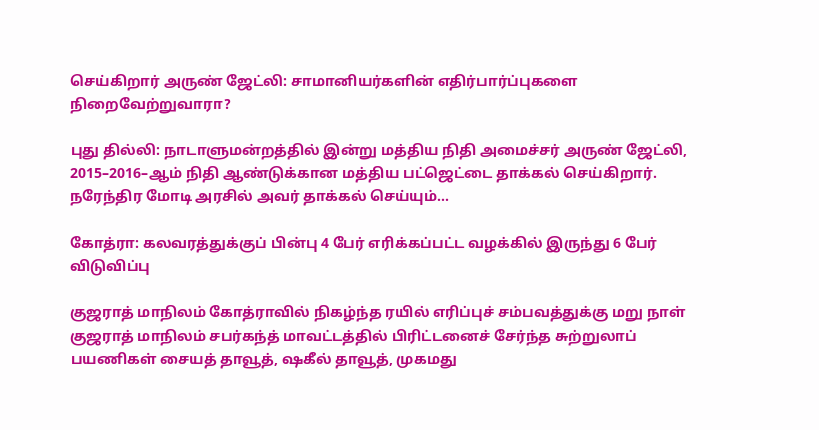செய்கிறார் அருண் ஜேட்லி: சாமானியர்களின் எதிர்பார்ப்புகளை நிறைவேற்றுவாரா?

புது தில்லி: நாடாளுமன்றத்தில் இன்று மத்திய நிதி அமைச்சர் அருண் ஜேட்லி, 2015–2016–ஆம் நிதி ஆண்டுக்கான மத்திய பட்ஜெட்டை தாக்கல் செய்கிறார். நரேந்திர மோடி அரசில் அவர் தாக்கல் செய்யும்...

கோத்ரா: கலவரத்துக்குப் பின்பு 4 பேர் எரிக்கப்பட்ட வழக்கில் இருந்து 6 பேர் விடுவிப்பு

குஜராத் மாநிலம் கோத்ராவில் நிகழ்ந்த ரயில் எரிப்புச் சம்பவத்துக்கு மறு நாள் குஜராத் மாநிலம் சபர்கந்த் மாவட்டத்தில் பிரிட்டனைச் சேர்ந்த சுற்றுலாப் பயணிகள் சையத் தாவூத், ஷகீல் தாவூத், முகமது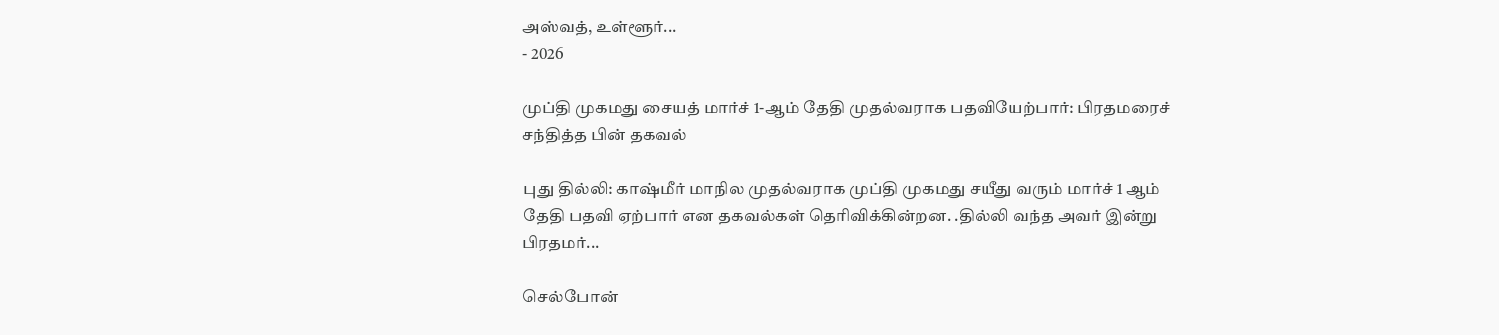அஸ்வத், உள்ளூர்...
- 2026

முப்தி முகமது சையத் மார்ச் 1-ஆம் தேதி முதல்வராக பதவியேற்பார்: பிரதமரைச் சந்தித்த பின் தகவல்

புது தில்லி: காஷ்மீர் மாநில முதல்வராக முப்தி முகமது சயீது வரும் மார்ச் 1 ஆம் தேதி பதவி ஏற்பார் என தகவல்கள் தெரிவிக்கின்றன. .தில்லி வந்த அவர் இன்று பிரதமர்...

செல்போன்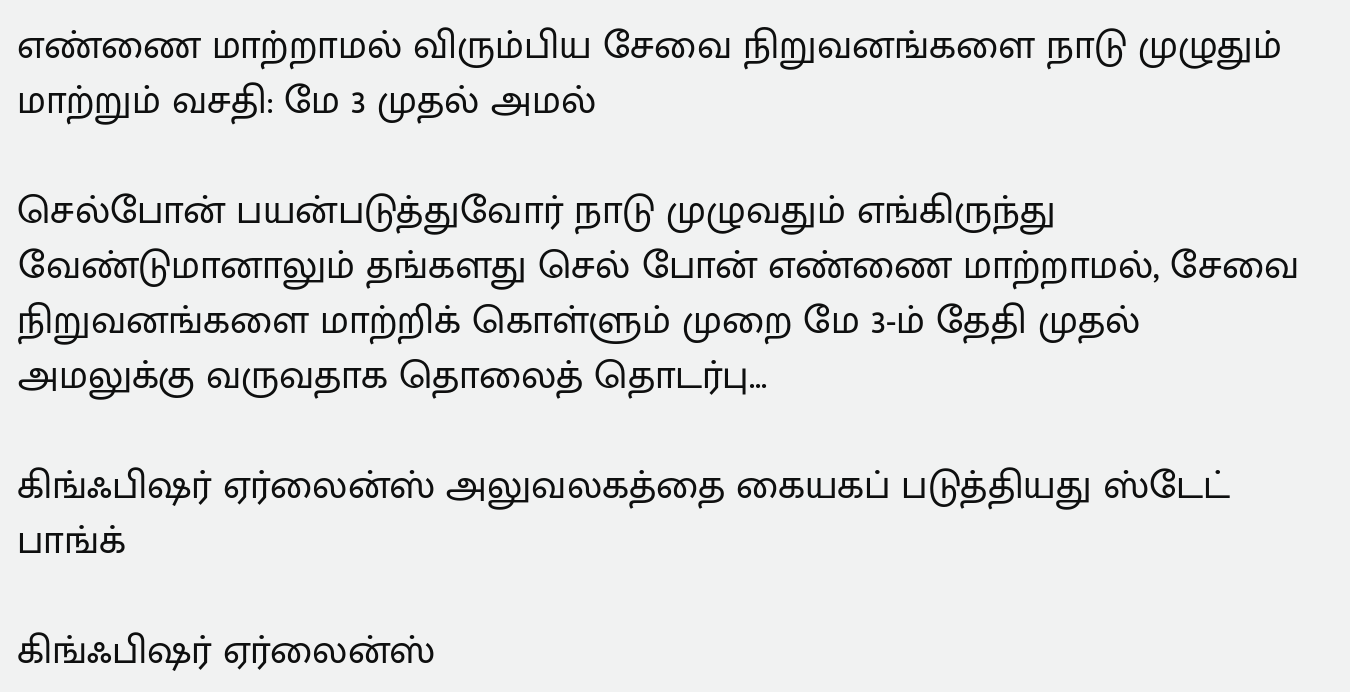எண்ணை மாற்றாமல் விரும்பிய சேவை நிறுவனங்களை நாடு முழுதும் மாற்றும் வசதி: மே 3 முதல் அமல்

செல்போன் பயன்படுத்துவோர் நாடு முழுவதும் எங்கிருந்து வேண்டுமானாலும் தங்களது செல் போன் எண்ணை மாற்றாமல், சேவை நிறுவனங்களை மாற்றிக் கொள்ளும் முறை மே 3-ம் தேதி முதல் அமலுக்கு வருவதாக தொலைத் தொடர்பு...

கிங்ஃபிஷர் ஏர்லைன்ஸ் அலுவலகத்தை கையகப் படுத்தியது ஸ்டேட் பாங்க்

கிங்ஃபிஷர் ஏர்லைன்ஸ்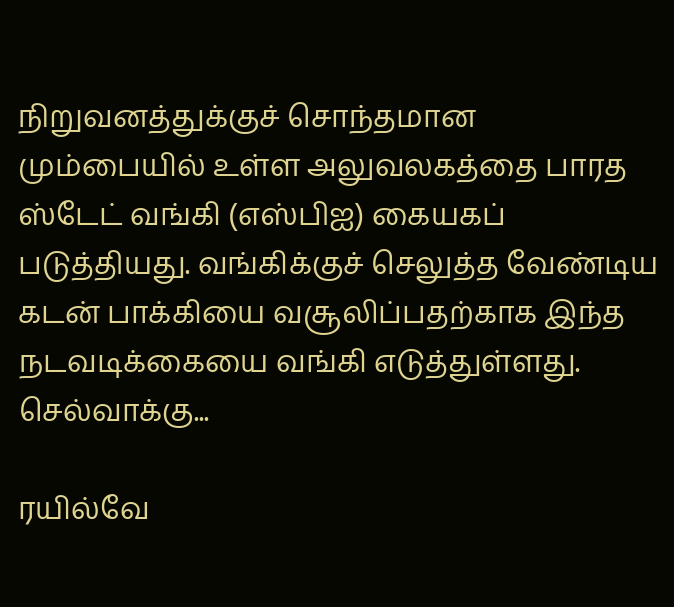நிறுவனத்துக்குச் சொந்தமான மும்பையில் உள்ள அலுவலகத்தை பாரத ஸ்டேட் வங்கி (எஸ்பிஐ) கையகப் படுத்தியது. வங்கிக்குச் செலுத்த வேண்டிய கடன் பாக்கியை வசூலிப்பதற்காக இந்த நடவடிக்கையை வங்கி எடுத்துள்ளது. செல்வாக்கு...

ரயில்வே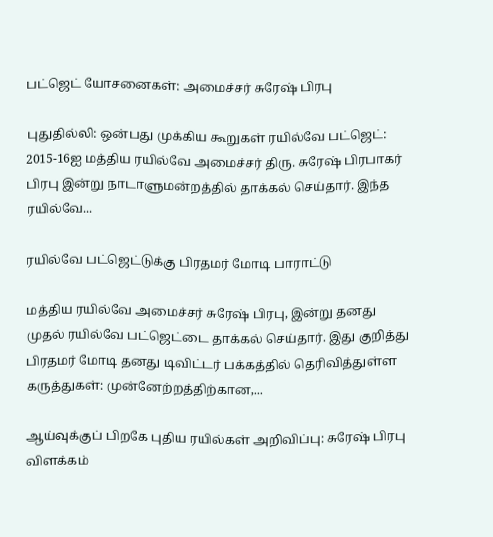பட்ஜெட் யோசனைகள்: அமைச்சர் சுரேஷ் பிரபு

புதுதில்லி: ஒன்பது முக்கிய கூறுகள் ரயில்வே பட்ஜெட்: 2015-16ஐ மத்திய ரயில்வே அமைச்சர் திரு. சுரேஷ் பிரபாகர் பிரபு இன்று நாடாளுமன்றத்தில் தாக்கல் செய்தார். இந்த ரயில்வே...

ரயில்வே பட்ஜெட்டுக்கு பிரதமர் மோடி பாராட்டு

மத்திய ரயில்வே அமைச்சர் சுரேஷ் பிரபு, இன்று தனது முதல் ரயில்வே பட்ஜெட்டை தாக்கல் செய்தார். இது குறித்து பிரதமர் மோடி தனது டிவிட்டர் பக்கத்தில் தெரிவித்துள்ள கருத்துகள்: முன்னேற்றத்திற்கான,...

ஆய்வுக்குப் பிறகே புதிய ரயில்கள் அறிவிப்பு: சுரேஷ் பிரபு விளக்கம்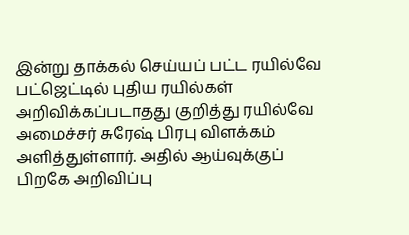இன்று தாக்கல் செய்யப் பட்ட ரயில்வே பட்ஜெட்டில் புதிய ரயில்கள் அறிவிக்கப்படாதது குறித்து ரயில்வே அமைச்சர் சுரேஷ் பிரபு விளக்கம் அளித்துள்ளார். அதில் ஆய்வுக்குப் பிறகே அறிவிப்பு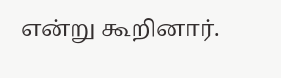என்று கூறினார்.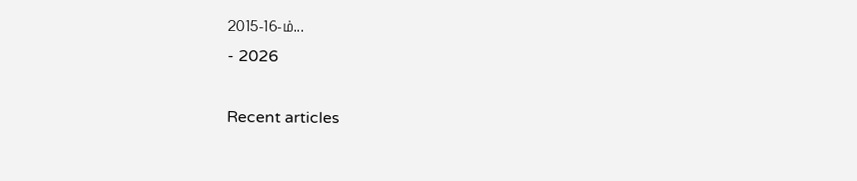2015-16-ம்...
- 2026

Recent articles